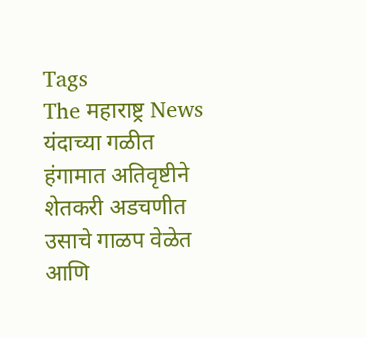Tags
The महाराष्ट्र News
यंदाच्या गळीत हंगामात अतिवृष्टीने शेतकरी अडचणीत उसाचे गाळप वेळेत आणि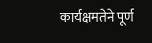कार्यक्षमतेने पूर्ण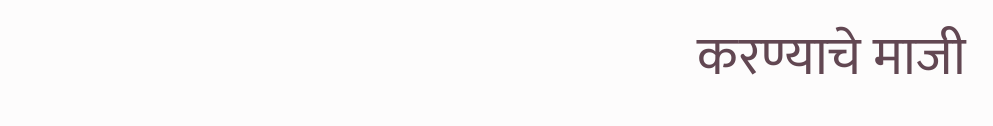करण्याचे माजी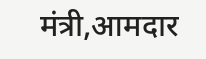मंत्री,आमदार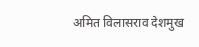अमित विलासराव देशमुख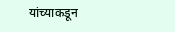यांच्याकडून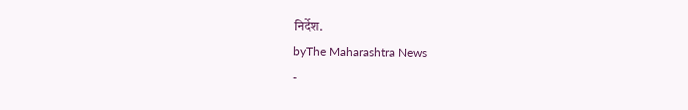निर्देश.
byThe Maharashtra News
-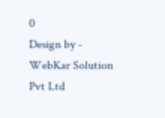0
Design by - WebKar Solution Pvt Ltd